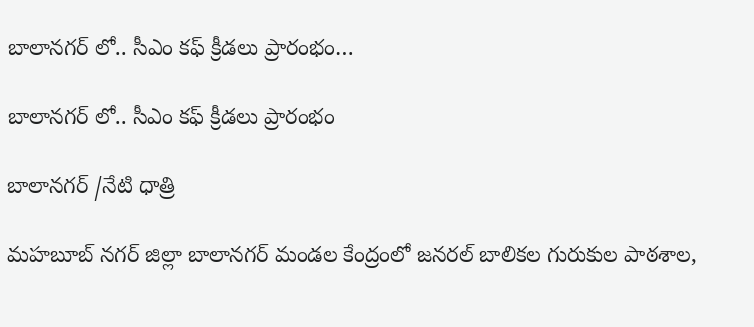బాలానగర్ లో.. సీఎం కఫ్ క్రీడలు ప్రారంభం…

బాలానగర్ లో.. సీఎం కఫ్ క్రీడలు ప్రారంభం

బాలానగర్ /నేటి ధాత్రి

మహబూబ్ నగర్ జిల్లా బాలానగర్ మండల కేంద్రంలో జనరల్ బాలికల గురుకుల పాఠశాల,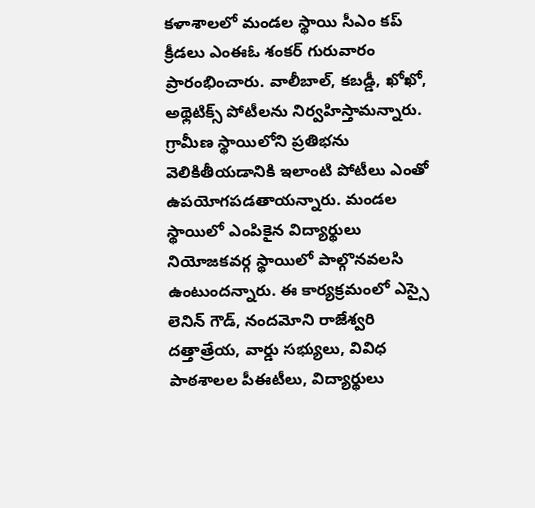కళాశాలలో మండల స్థాయి సీఎం కప్ క్రీడలు ఎంఈఓ శంకర్ గురువారం ప్రారంభించారు. వాలీబాల్, కబడ్డీ, ఖోఖో, అథ్లెటిక్స్ పోటీలను నిర్వహిస్తామన్నారు. గ్రామీణ స్థాయిలోని ప్రతిభను వెలికితీయడానికి ఇలాంటి పోటీలు ఎంతో ఉపయోగపడతాయన్నారు. మండల స్థాయిలో ఎంపికైన విద్యార్థులు నియోజకవర్గ స్థాయిలో పాల్గొనవలసి ఉంటుందన్నారు. ఈ కార్యక్రమంలో ఎస్సై లెనిన్ గౌడ్, నందమోని రాజేశ్వరి దత్తాత్రేయ, వార్డు సభ్యులు, వివిధ పాఠశాలల పీఈటీలు, విద్యార్థులు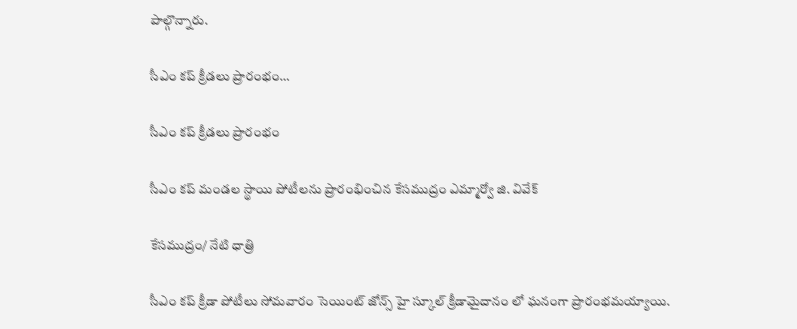పాల్గొన్నారు.

సీఎం కప్ క్రీడలు ప్రారంభం…

సీఎం కప్ క్రీడలు ప్రారంభం

సీఎం కప్ మండల స్థాయి పోటీలను ప్రారంభించిన కేసముద్రం ఎమ్మార్వో జి. వివేక్

కేసముద్రం/ నేటి ధాత్రి

సీఎం కప్ క్రీడా పోటీలు సోమవారం సెయింట్ జోన్స్ హై స్కూల్ క్రీడామైదానం లో ఘనంగా ప్రారంభమయ్యాయి.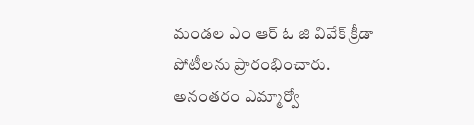మండల ఎం ఆర్ ఓ జి వివేక్ క్రీడా పోటీలను ప్రారంభించారు. అనంతరం ఎమ్మార్వో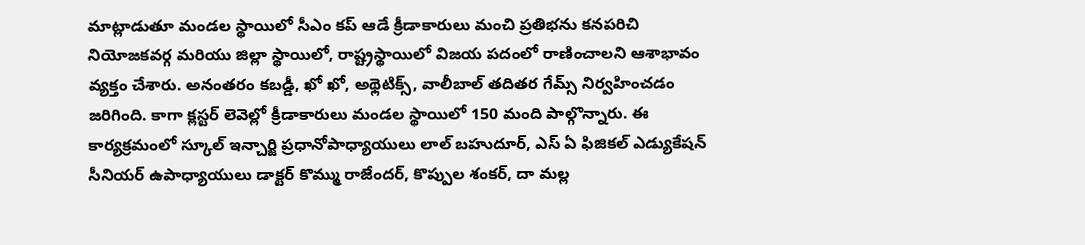మాట్లాడుతూ మండల స్థాయిలో సీఎం కప్ ఆడే క్రీడాకారులు మంచి ప్రతిభను కనపరిచి నియోజకవర్గ మరియు జిల్లా స్థాయిలో, రాష్ట్రస్థాయిలో విజయ పదంలో రాణించాలని ఆశాభావం వ్యక్తం చేశారు. అనంతరం కబడ్డీ, ఖో ఖో, అథ్లెటిక్స్, వాలీబాల్ తదితర గేమ్స్ నిర్వహించడం జరిగింది. కాగా క్లస్టర్ లెవెల్లో క్రీడాకారులు మండల స్థాయిలో 150 మంది పాల్గొన్నారు. ఈ కార్యక్రమంలో స్కూల్ ఇన్చార్జి ప్రధానోపాధ్యాయులు లాల్ బహుదూర్, ఎస్ ఏ ఫిజికల్ ఎడ్యుకేషన్ సీనియర్ ఉపాధ్యాయులు డాక్టర్ కొమ్ము రాజేందర్, కొప్పుల శంకర్, దా మల్ల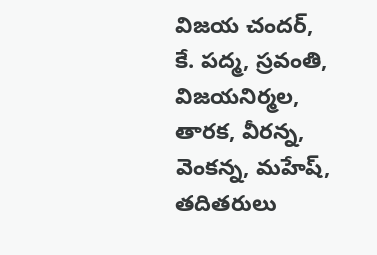విజయ చందర్, కే. పద్మ, స్రవంతి, విజయనిర్మల, తారక, వీరన్న, వెంకన్న, మహేష్, తదితరులు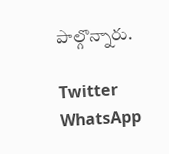పాల్గొన్నారు.

Twitter WhatsApp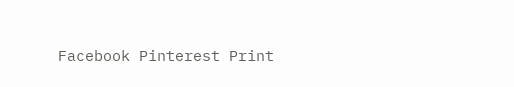Facebook Pinterest Print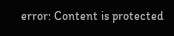error: Content is protected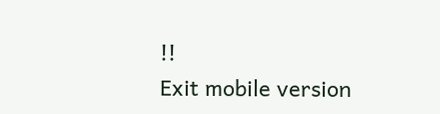!!
Exit mobile version